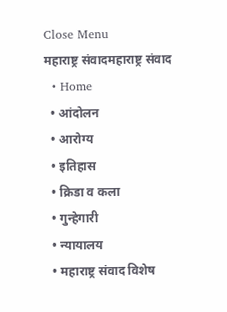Close Menu
महाराष्ट्र संवादमहाराष्ट्र संवाद
  • Home
  • आंदोलन
  • आरोग्य
  • इतिहास
  • क्रिडा व कला
  • गुन्हेगारी
  • न्यायालय
  • महाराष्ट्र संवाद विशेष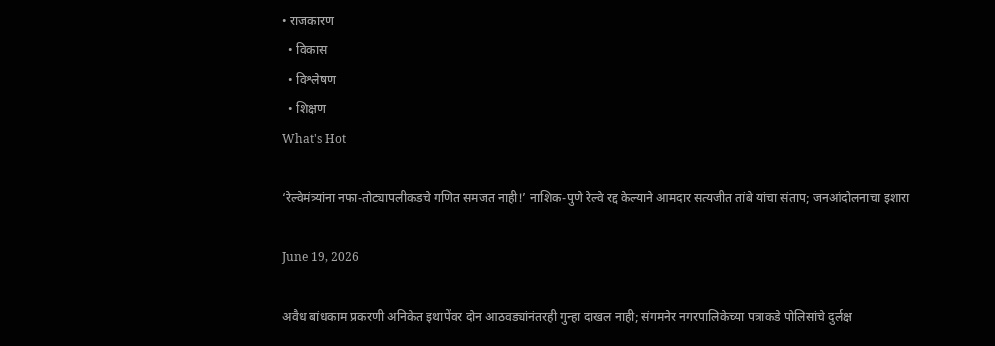• राजकारण
  • विकास
  • विश्लेषण
  • शिक्षण
What's Hot

‘रेल्वेमंत्र्यांना नफा-तोट्यापलीकडचे गणित समजत नाही!’ नाशिक-पुणे रेल्वे रद्द केल्याने आमदार सत्यजीत तांबे यांचा संताप; जनआंदोलनाचा इशारा

June 19, 2026

अवैध बांधकाम प्रकरणी अनिकेत इथापेंवर दोन आठवड्यांनंतरही गुन्हा दाखल नाही; संगमनेर नगरपालिकेच्या पत्राकडे पोलिसांचे दुर्लक्ष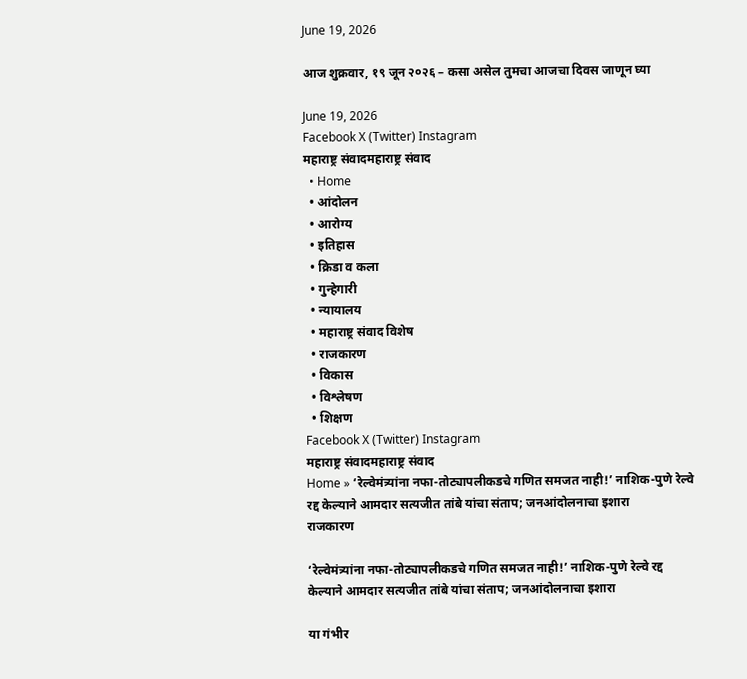June 19, 2026

आज शुक्रवार, १९ जून २०२६ – कसा असेल तुमचा आजचा दिवस जाणून घ्या

June 19, 2026
Facebook X (Twitter) Instagram
महाराष्ट्र संवादमहाराष्ट्र संवाद
  • Home
  • आंदोलन
  • आरोग्य
  • इतिहास
  • क्रिडा व कला
  • गुन्हेगारी
  • न्यायालय
  • महाराष्ट्र संवाद विशेष
  • राजकारण
  • विकास
  • विश्लेषण
  • शिक्षण
Facebook X (Twitter) Instagram
महाराष्ट्र संवादमहाराष्ट्र संवाद
Home » ‘रेल्वेमंत्र्यांना नफा-तोट्यापलीकडचे गणित समजत नाही!’ नाशिक-पुणे रेल्वे रद्द केल्याने आमदार सत्यजीत तांबे यांचा संताप; जनआंदोलनाचा इशारा
राजकारण

‘रेल्वेमंत्र्यांना नफा-तोट्यापलीकडचे गणित समजत नाही!’ नाशिक-पुणे रेल्वे रद्द केल्याने आमदार सत्यजीत तांबे यांचा संताप; जनआंदोलनाचा इशारा

या गंभीर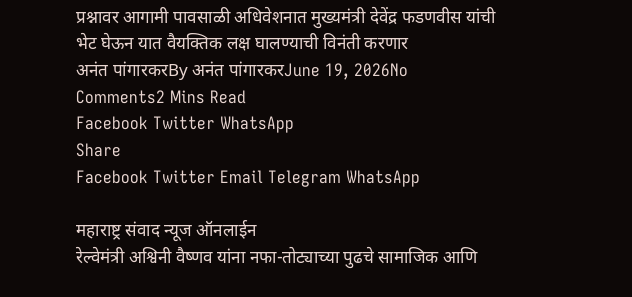प्रश्नावर आगामी पावसाळी अधिवेशनात मुख्यमंत्री देवेंद्र फडणवीस यांची भेट घेऊन यात वैयक्तिक लक्ष घालण्याची विनंती करणार
अनंत पांगारकरBy अनंत पांगारकरJune 19, 2026No Comments2 Mins Read
Facebook Twitter WhatsApp
Share
Facebook Twitter Email Telegram WhatsApp

महाराष्ट्र संवाद न्यूज ऑनलाईन
रेल्वेमंत्री अश्विनी वैष्णव यांना नफा-तोट्याच्या पुढचे सामाजिक आणि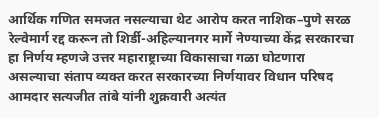आर्थिक गणित समजत नसल्याचा थेट आरोप करत नाशिक–पुणे सरळ रेल्वेमार्ग रद्द करून तो शिर्डी-अहिल्यानगर मार्गे नेण्याच्या केंद्र सरकारचा हा निर्णय म्हणजे उत्तर महाराष्ट्राच्या विकासाचा गळा घोटणारा असल्याचा संताप व्यक्त करत सरकारच्या निर्णयावर विधान परिषद आमदार सत्यजीत तांबे यांनी शुक्रवारी अत्यंत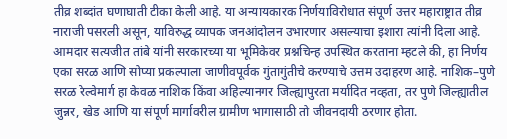तीव्र शब्दांत घणाघाती टीका केली आहे. या अन्यायकारक निर्णयाविरोधात संपूर्ण उत्तर महाराष्ट्रात तीव्र नाराजी पसरली असून, याविरुद्ध व्यापक जनआंदोलन उभारणार असल्याचा इशारा त्यांनी दिला आहे.
आमदार सत्यजीत तांबे यांनी सरकारच्या या भूमिकेवर प्रश्नचिन्ह उपस्थित करताना म्हटले की, हा निर्णय एका सरळ आणि सोप्या प्रकल्पाला जाणीवपूर्वक गुंतागुंतीचे करण्याचे उत्तम उदाहरण आहे. नाशिक–पुणे सरळ रेल्वेमार्ग हा केवळ नाशिक किंवा अहिल्यानगर जिल्ह्यापुरता मर्यादित नव्हता, तर पुणे जिल्ह्यातील जुन्नर, खेड आणि या संपूर्ण मार्गावरील ग्रामीण भागासाठी तो जीवनदायी ठरणार होता.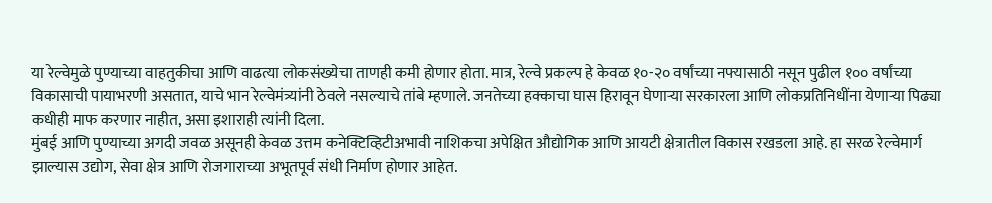या रेल्वेमुळे पुण्याच्या वाहतुकीचा आणि वाढत्या लोकसंख्येचा ताणही कमी होणार होता. मात्र, रेल्वे प्रकल्प हे केवळ १०-२० वर्षांच्या नफ्यासाठी नसून पुढील १०० वर्षांच्या विकासाची पायाभरणी असतात, याचे भान रेल्वेमंत्र्यांनी ठेवले नसल्याचे तांबे म्हणाले. जनतेच्या हक्काचा घास हिरावून घेणाऱ्या सरकारला आणि लोकप्रतिनिधींना येणाऱ्या पिढ्या कधीही माफ करणार नाहीत, असा इशाराही त्यांनी दिला.
मुंबई आणि पुण्याच्या अगदी जवळ असूनही केवळ उत्तम कनेक्टिव्हिटीअभावी नाशिकचा अपेक्षित औद्योगिक आणि आयटी क्षेत्रातील विकास रखडला आहे. हा सरळ रेल्वेमार्ग झाल्यास उद्योग, सेवा क्षेत्र आणि रोजगाराच्या अभूतपूर्व संधी निर्माण होणार आहेत.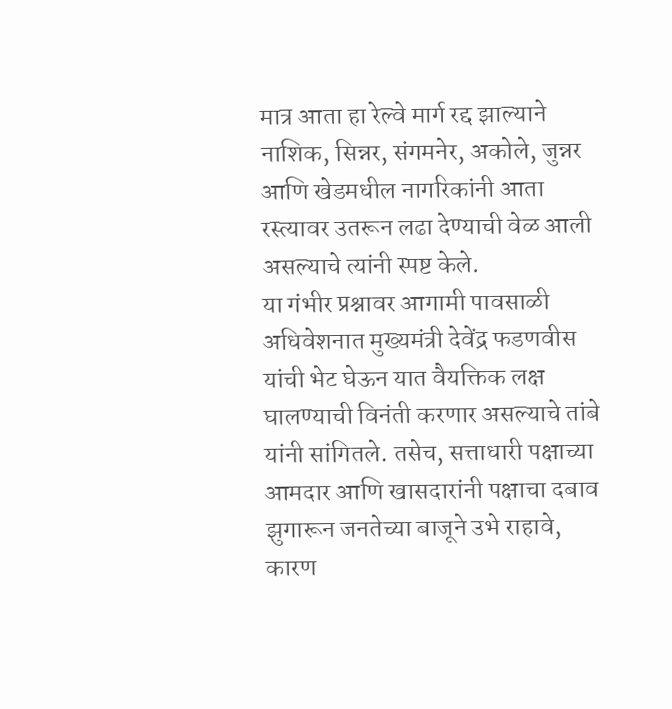मात्र आता हा रेल्वे मार्ग रद्द झाल्याने नाशिक, सिन्नर, संगमनेर, अकोले, जुन्नर आणि खेडमधील नागरिकांनी आता रस्त्यावर उतरून लढा देण्याची वेळ आली असल्याचे त्यांनी स्पष्ट केले.
या गंभीर प्रश्नावर आगामी पावसाळी अधिवेशनात मुख्यमंत्री देवेंद्र फडणवीस यांची भेट घेऊन यात वैयक्तिक लक्ष घालण्याची विनंती करणार असल्याचे तांबे यांनी सांगितले. तसेच, सत्ताधारी पक्षाच्या आमदार आणि खासदारांनी पक्षाचा दबाव झुगारून जनतेच्या बाजूने उभे राहावे, कारण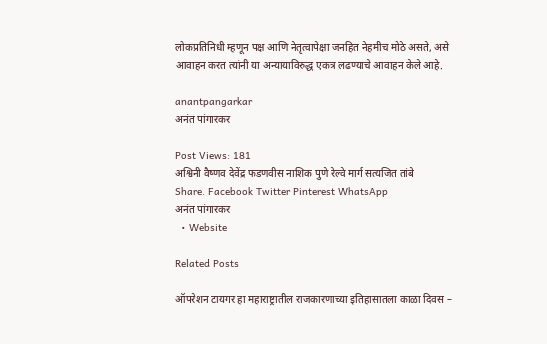लोकप्रतिनिधी म्हणून पक्ष आणि नेतृत्वापेक्षा जनहित नेहमीच मोठे असते, असे आवाहन करत त्यांनी या अन्यायाविरुद्ध एकत्र लढण्याचे आवाहन केले आहे.

anantpangarkar
अनंत पांगारकर

Post Views: 181
अश्विनी वैष्णव देवेंद्र फडणवीस नाशिक पुणे रेल्वे मार्ग सत्यजित तांबे
Share. Facebook Twitter Pinterest WhatsApp
अनंत पांगारकर
  • Website

Related Posts

ऑपरेशन टायगर हा महाराष्ट्रातील राजकारणाच्या इतिहासातला काळा दिवस –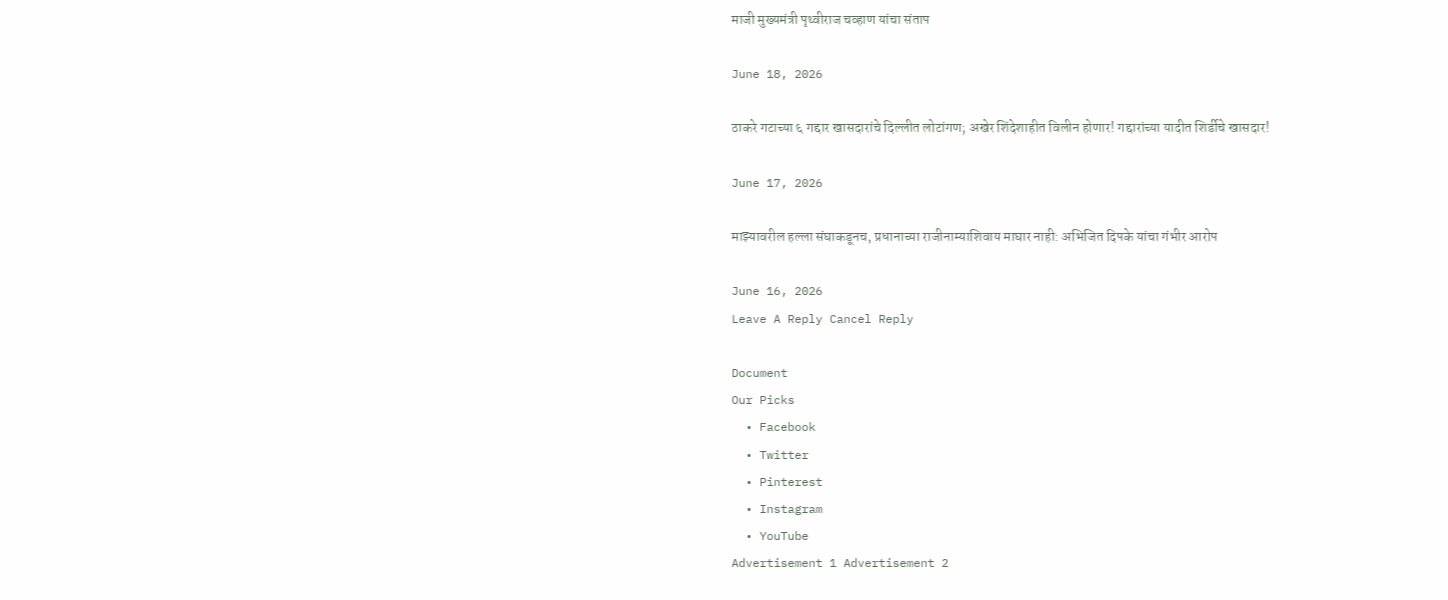माजी मुख्यमंत्री पृथ्वीराज चव्हाण यांचा संताप

June 18, 2026

ठाकरे गटाच्या ६ गद्दार खासदारांचे दिल्लीत लोटांगण; अखेर शिंदेशाहीत विलीन होणार! गद्दारांच्या यादीत शिर्डीचे खासदार!

June 17, 2026

माझ्यावरील हल्ला संघाकडूनच, प्रधानाच्या राजीनाम्याशिवाय माघार नाही: अभिजित दिपके यांचा गंभीर आरोप

June 16, 2026
Leave A Reply Cancel Reply

Document
Our Picks
  • Facebook
  • Twitter
  • Pinterest
  • Instagram
  • YouTube
Advertisement 1 Advertisement 2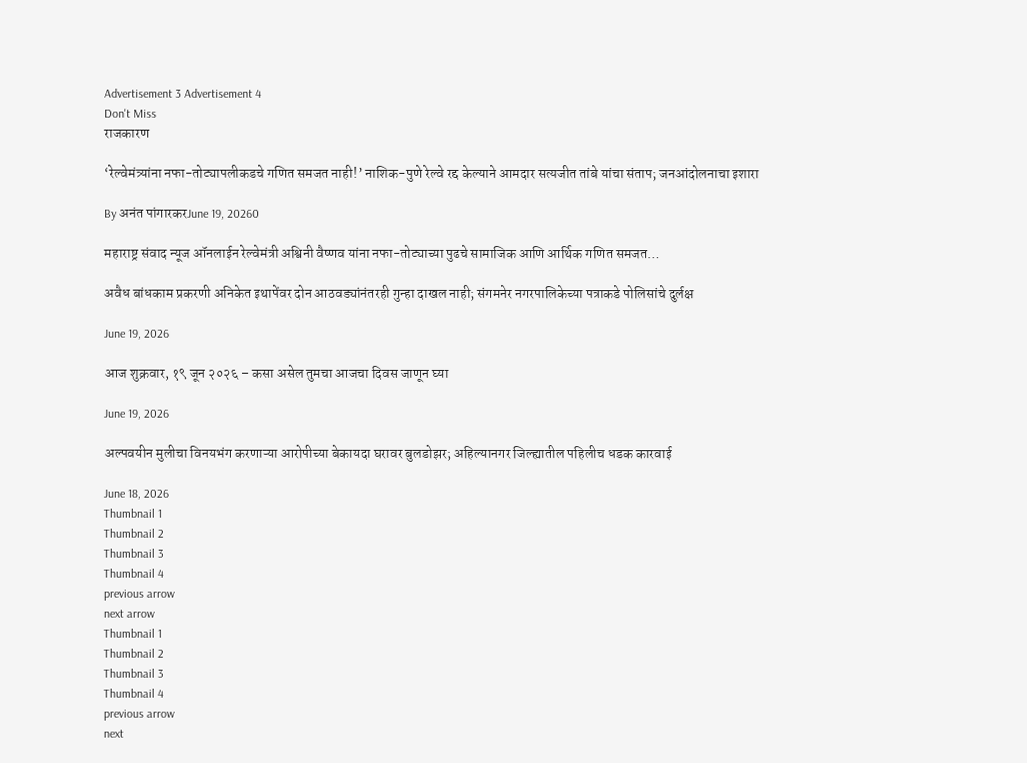Advertisement 3 Advertisement 4
Don't Miss
राजकारण

‘रेल्वेमंत्र्यांना नफा-तोट्यापलीकडचे गणित समजत नाही!’ नाशिक-पुणे रेल्वे रद्द केल्याने आमदार सत्यजीत तांबे यांचा संताप; जनआंदोलनाचा इशारा

By अनंत पांगारकरJune 19, 20260

महाराष्ट्र संवाद न्यूज ऑनलाईन रेल्वेमंत्री अश्विनी वैष्णव यांना नफा-तोट्याच्या पुढचे सामाजिक आणि आर्थिक गणित समजत…

अवैध बांधकाम प्रकरणी अनिकेत इथापेंवर दोन आठवड्यांनंतरही गुन्हा दाखल नाही; संगमनेर नगरपालिकेच्या पत्राकडे पोलिसांचे दुर्लक्ष

June 19, 2026

आज शुक्रवार, १९ जून २०२६ – कसा असेल तुमचा आजचा दिवस जाणून घ्या

June 19, 2026

अल्पवयीन मुलीचा विनयभंग करणाऱ्या आरोपीच्या बेकायदा घरावर बुलडोझर; अहिल्यानगर जिल्ह्यातील पहिलीच धडक कारवाई

June 18, 2026
Thumbnail 1
Thumbnail 2
Thumbnail 3
Thumbnail 4
previous arrow
next arrow
Thumbnail 1
Thumbnail 2
Thumbnail 3
Thumbnail 4
previous arrow
next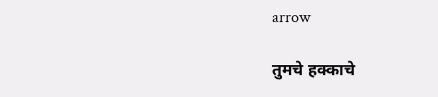arrow

तुमचे हक्काचे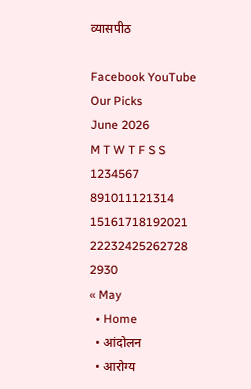व्यासपीठ

Facebook YouTube
Our Picks
June 2026
M T W T F S S
1234567
891011121314
15161718192021
22232425262728
2930
« May
  • Home
  • आंदोलन
  • आरोग्य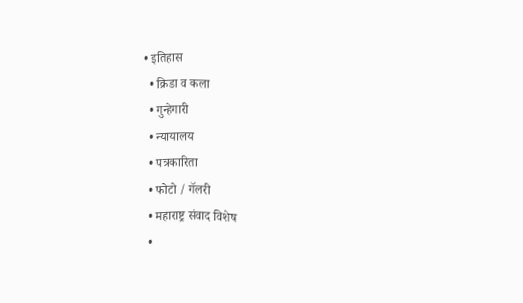• इतिहास
  • क्रिडा व कला
  • गुन्हेगारी
  • न्यायालय
  • पत्रकारिता
  • फोटो / गॅलरी
  • महाराष्ट्र संवाद विशेष
  •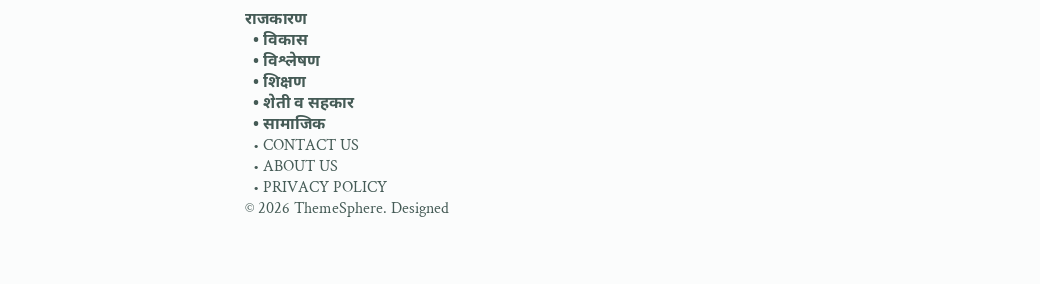राजकारण
  • विकास
  • विश्लेषण
  • शिक्षण
  • शेती व सहकार
  • सामाजिक
  • CONTACT US
  • ABOUT US
  • PRIVACY POLICY
© 2026 ThemeSphere. Designed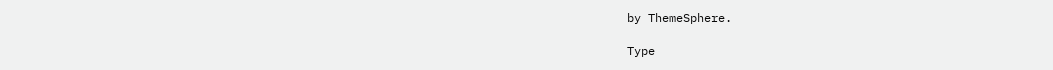by ThemeSphere.

Type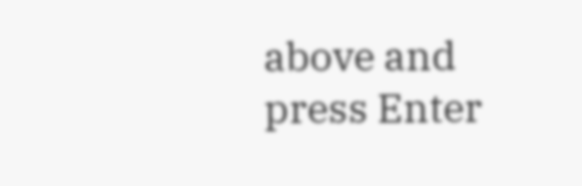above and press Enter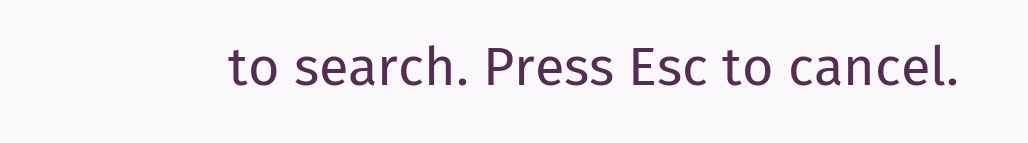to search. Press Esc to cancel.